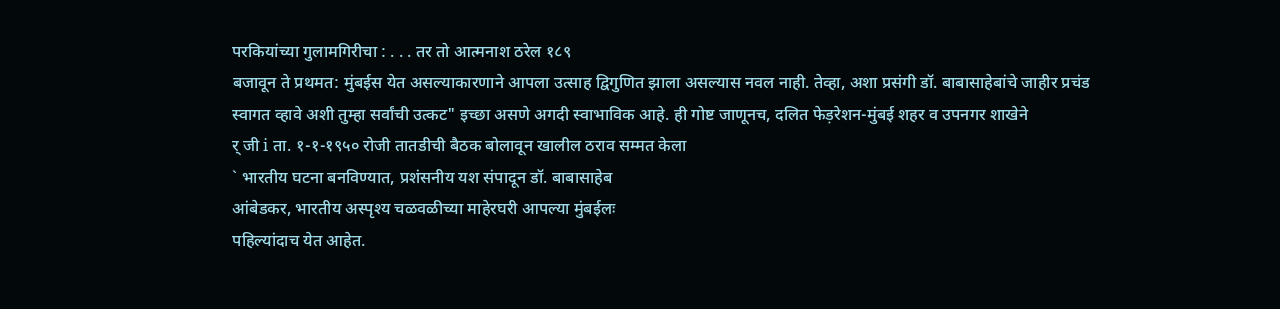परकियांच्या गुलामगिरीचा : . . . तर तो आत्मनाश ठरेल १८९
बजावून ते प्रथमत: मुंबईस येत असल्याकारणाने आपला उत्साह द्विगुणित झाला असल्यास नवल नाही. तेव्हा, अशा प्रसंगी डॉ. बाबासाहेबांचे जाहीर प्रचंड
स्वागत व्हावे अशी तुम्हा सर्वांची उत्कट" इच्छा असणे अगदी स्वाभाविक आहे. ही गोष्ट जाणूनच, दलित फेड़रेशन-मुंबई शहर व उपनगर शाखेने
र् जी i ता. १-१-१९५० रोजी तातडीची बैठक बोलावून खालील ठराव सम्मत केला
` भारतीय घटना बनविण्यात, प्रशंसनीय यश संपादून डॉ. बाबासाहेब
आंबेडकर, भारतीय अस्पृश्य चळवळीच्या माहेरघरी आपल्या मुंबईलः
पहिल्यांदाच येत आहेत.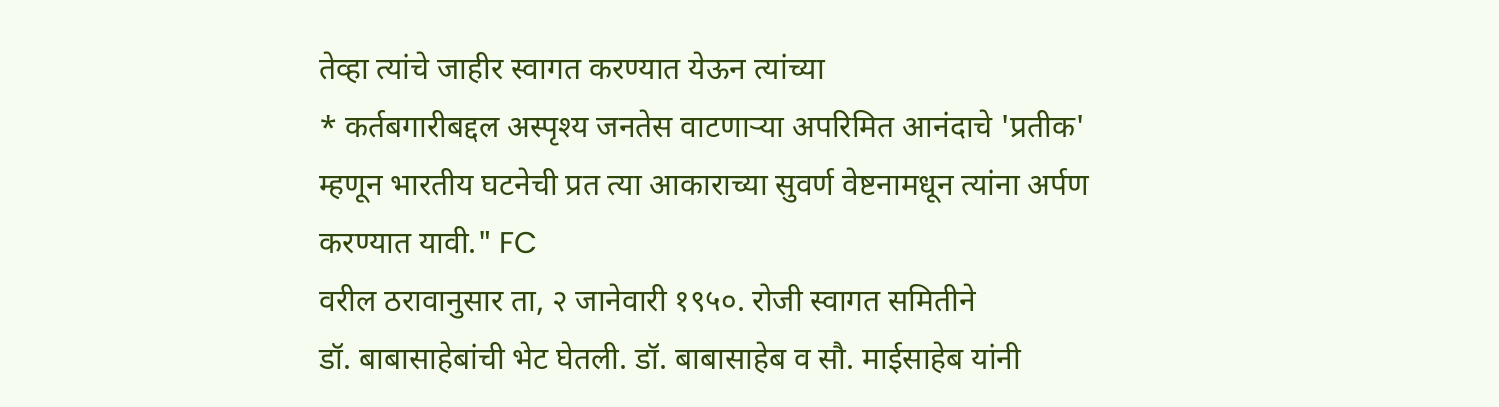तेव्हा त्यांचे जाहीर स्वागत करण्यात येऊन त्यांच्या
* कर्तबगारीबद्दल अस्पृश्य जनतेस वाटणाऱ्या अपरिमित आनंदाचे 'प्रतीक'
म्हणून भारतीय घटनेची प्रत त्या आकाराच्या सुवर्ण वेष्टनामधून त्यांना अर्पण
करण्यात यावी." FC
वरील ठरावानुसार ता, २ जानेवारी १९५०. रोजी स्वागत समितीने
डॉ. बाबासाहेबांची भेट घेतली. डॉ. बाबासाहेब व सौ. माईसाहेब यांनी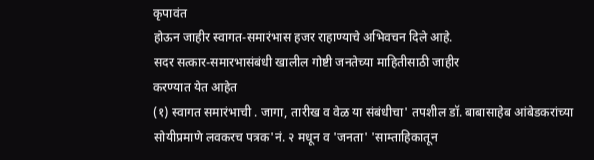कृपावंत
होऊन जाहीर स्वागत-समारंभास हजर राहाण्याचे अभिवचन दिले आहे.
सदर सत्कार-समारभासंबंधी खालील गोष्टी जनतेच्या माहितीसाठी जाहीर
करण्यात येत आहेत
(१) स्वागत समारंभाची . जागा, तारीख व वेळ या संबंधीचा' तपशील डॉ. बाबासाहेब आंबेडकरांच्या सोयीप्रमाणे लवकरच पत्रक'नं. २ मधून व 'जनता' 'साम्ताहिकातून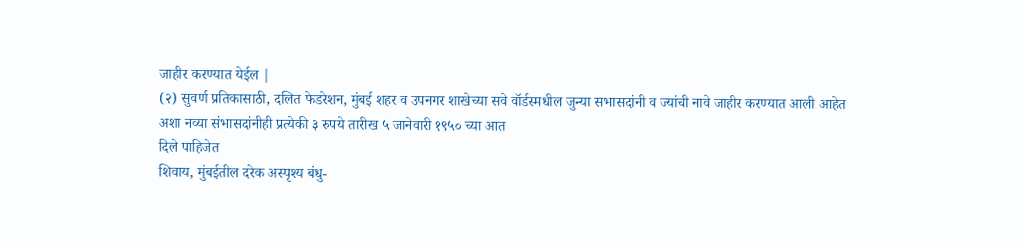जाहीर करण्यात येईल |
(२) सुवर्ण प्रतिकासाठी, दलित फेडरेशन, मुंबई शहर व उपनगर शाखेच्या सवे वॉर्डस्मधील जुन्या सभासदांनी व ज्यांची नावे जाहीर करण्यात आली आहेत
अशा नव्या संभासदांनीही प्रत्येकी ३ रुपये तारीख ५ जानेवारी १९५० च्या आत
दिले पाहिजेत
शिवाय, मुंबईतील दरेक अस्पृश्य बंधु-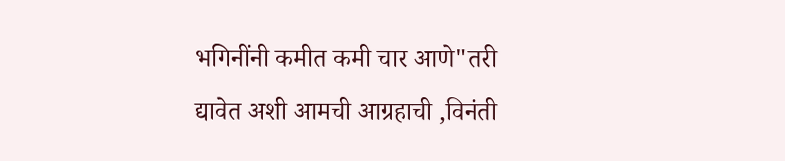भगिनींनी कमीत कमी चार आणे"तरी
द्यावेत अशी आमची आग्रहाची ,विनंती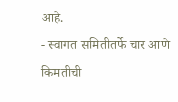आहे.
- स्वागत समितीतर्फे चार आणे किमतीची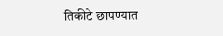तिकीटे छापण्यात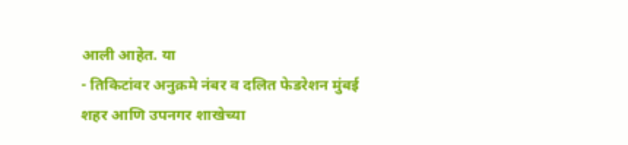आली आहेत. या
- तिकिटांवर अनुक्रमे नंबर व दलित फेडरेशन मुंबई शहर आणि उपनगर शाखेच्या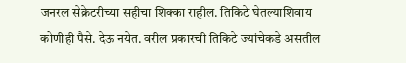जनरल सेक्रेटरीच्या सहीचा शिक्का राहील. तिकिटे घेतल्याशिवाय कोणीही पैसे. देऊ नयेत. वरील प्रकारची तिकिटे ज्यांचेकडे असतील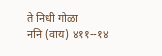ते निधी गोळा
ननि (वाय) ४११--१४